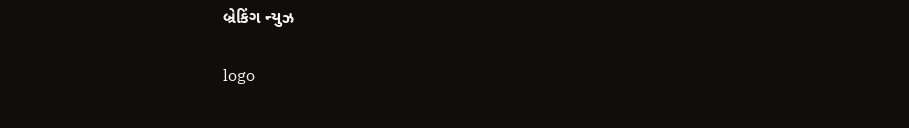બ્રેકિંગ ન્યુઝ

logo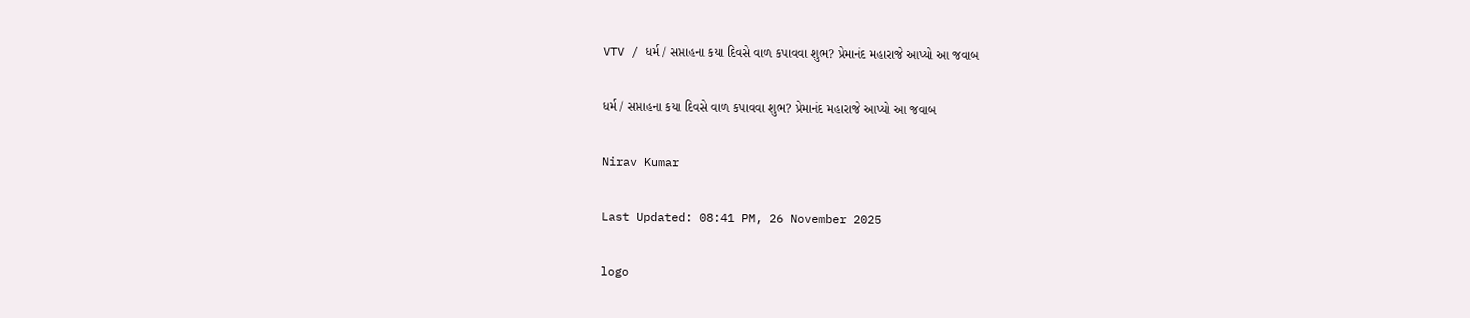VTV / ધર્મ / સપ્તાહના કયા દિવસે વાળ કપાવવા શુભ? પ્રેમાનંદ મહારાજે આપ્યો આ જવાબ

ધર્મ / સપ્તાહના કયા દિવસે વાળ કપાવવા શુભ? પ્રેમાનંદ મહારાજે આપ્યો આ જવાબ

Nirav Kumar

Last Updated: 08:41 PM, 26 November 2025

logo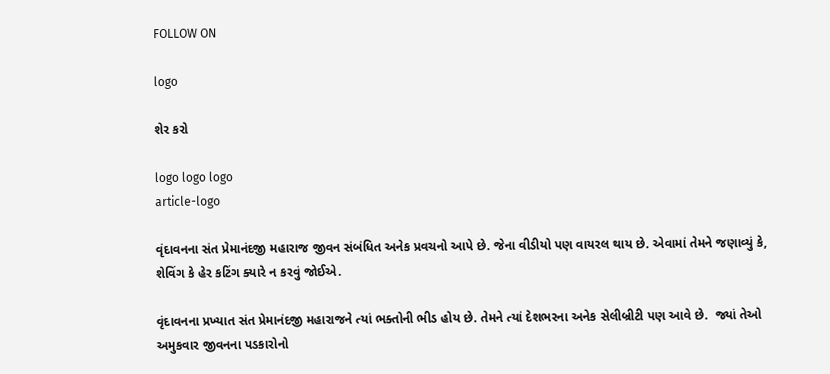FOLLOW ON

logo

શેર કરો

logo logo logo
article-logo

વૃંદાવનના સંત પ્રેમાનંદજી મહારાજ જીવન સંબંધિત અનેક પ્રવચનો આપે છે. જેના વીડીયો પણ વાયરલ થાય છે. એવામાં તેમને જણાવ્યું કે, શેવિંગ કે હેર કટિંગ ક્યારે ન કરવું જોઈએ.

વૃંદાવનના પ્રખ્યાત સંત પ્રેમાનંદજી મહારાજને ત્યાં ભક્તોની ભીડ હોય છે. તેમને ત્યાં દેશભરના અનેક સેલીબ્રીટી પણ આવે છે.  જ્યાં તેઓ અમુકવાર જીવનના પડકારોનો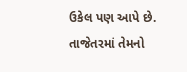ઉકેલ પણ આપે છે. તાજેતરમાં તેમનો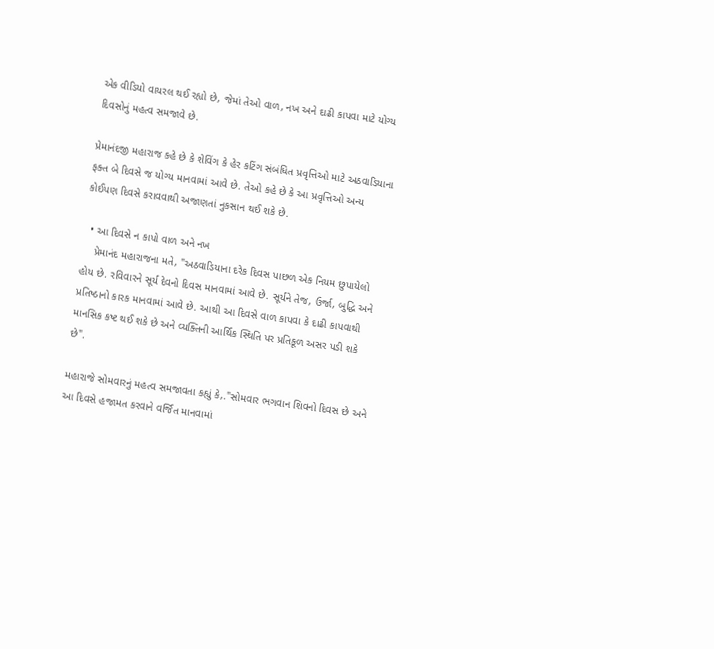એક વીડિયો વાયરલ થઈ રહ્યો છે, જેમાં તેઓ વાળ, નખ અને દાઢી કાપવા માટે યોગ્ય દિવસોનું મહત્વ સમજાવે છે.

પ્રેમાનંદજી મહારાજ કહે છે કે શેવિંગ કે હેર કટિંગ સંબંધિત પ્રવૃત્તિઓ માટે અઠવાડિયાના ફક્ત બે દિવસે જ યોગ્ય માનવામાં આવે છે. તેઓ કહે છે કે આ પ્રવૃત્તિઓ અન્ય કોઈપણ દિવસે કરાવવાથી અજાણતાં નુકસાન થઈ શકે છે.

  • આ દિવસે ન કાપો વાળ અને નખ
    પ્રેમાનંદ મહારાજના મતે, "અઠવાડિયાના દરેક દિવસ પાછળ એક નિયમ છુપાયેલો હોય છે. રવિવારને સૂર્ય દેવનો દિવસ માનવામાં આવે છે. સૂર્યને તેજ, ઉર્જા, બુદ્ધિ અને પ્રતિષ્ઠાનો કારક માનવામાં આવે છે. આથી આ દિવસે વાળ કાપવા કે દાઢી કાપવાથી માનસિક કષ્ટ થઈ શકે છે અને વ્યક્તિની આર્થિક સ્થિતિ પર પ્રતિકૂળ અસર પડી શકે છે".

મહારાજે સોમવારનું મહત્વ સમજાવતા કહ્યું કે,."સોમવાર ભગવાન શિવનો દિવસ છે અને આ દિવસે હજામત કરવાને વર્જિત માનવામાં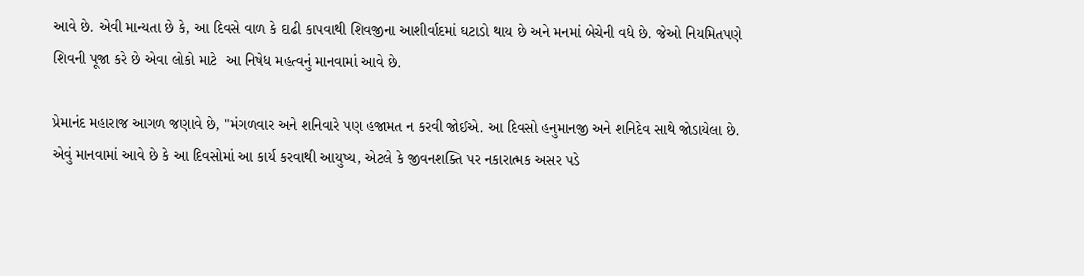આવે છે. એવી માન્યતા છે કે, આ દિવસે વાળ કે દાઢી કાપવાથી શિવજીના આશીર્વાદમાં ઘટાડો થાય છે અને મનમાં બેચેની વધે છે. જેઓ નિયમિતપણે શિવની પૂજા કરે છે એવા લોકો માટે  આ નિષેધ મહત્વનું માનવામાં આવે છે.

પ્રેમાનંદ મહારાજ આગળ જણાવે છે, "મંગળવાર અને શનિવારે પણ હજામત ન કરવી જોઈએ. આ દિવસો હનુમાનજી અને શનિદેવ સાથે જોડાયેલા છે. એવું માનવામાં આવે છે કે આ દિવસોમાં આ કાર્ય કરવાથી આયુષ્ય, એટલે કે જીવનશક્તિ પર નકારાત્મક અસર પડે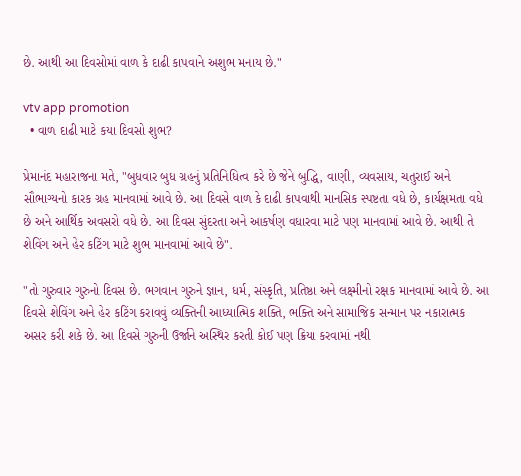છે. આથી આ દિવસોમાં વાળ કે દાઢી કાપવાને અશુભ મનાય છે."

vtv app promotion
  • વાળ દાઢી માટે કયા દિવસો શુભ?

પ્રેમાનંદ મહારાજના મતે, "બુધવાર બુધ ગ્રહનું પ્રતિનિધિત્વ કરે છે જેને બુદ્ધિ, વાણી, વ્યવસાય, ચતુરાઈ અને સૌભાગ્યનો કારક ગ્રહ માનવામાં આવે છે. આ દિવસે વાળ કે દાઢી કાપવાથી માનસિક સ્પષ્ટતા વધે છે, કાર્યક્ષમતા વધે છે અને આર્થિક અવસરો વધે છે. આ દિવસ સુંદરતા અને આકર્ષણ વધારવા માટે પણ માનવામાં આવે છે. આથી તે શેવિંગ અને હેર કટિંગ માટે શુભ માનવામાં આવે છે".

"તો ગુરુવાર ગુરુનો દિવસ છે. ભગવાન ગુરુને જ્ઞાન, ધર્મ, સંસ્કૃતિ, પ્રતિષ્ઠા અને લક્ષ્મીનો રક્ષક માનવામાં આવે છે. આ દિવસે શેવિંગ અને હેર કટિંગ કરાવવું વ્યક્તિની આધ્યાત્મિક શક્તિ, ભક્તિ અને સામાજિક સન્માન પર નકારાત્મક અસર કરી શકે છે. આ દિવસે ગુરુની ઉર્જાને અસ્થિર કરતી કોઈ પણ ક્રિયા કરવામાં નથી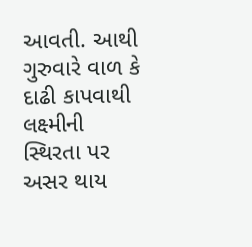આવતી. આથી ગુરુવારે વાળ કે દાઢી કાપવાથી લક્ષ્મીની સ્થિરતા પર અસર થાય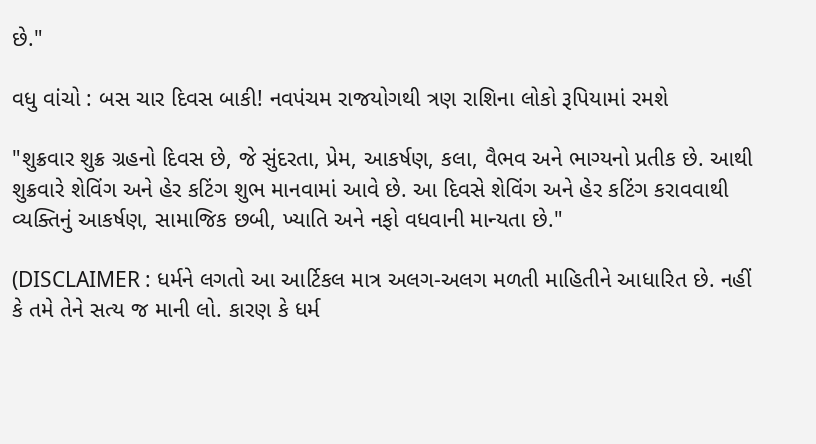છે."

વધુ વાંચો : બસ ચાર દિવસ બાકી! નવપંચમ રાજયોગથી ત્રણ રાશિના લોકો રૂપિયામાં રમશે

"શુક્રવાર શુક્ર ગ્રહનો દિવસ છે, જે સુંદરતા, પ્રેમ, આકર્ષણ, કલા, વૈભવ અને ભાગ્યનો પ્રતીક છે. આથી શુક્રવારે શેવિંગ અને હેર કટિંગ શુભ માનવામાં આવે છે. આ દિવસે શેવિંગ અને હેર કટિંગ કરાવવાથી વ્યક્તિનું આકર્ષણ, સામાજિક છબી, ખ્યાતિ અને નફો વધવાની માન્યતા છે."

(DISCLAIMER : ધર્મને લગતો આ આર્ટિકલ માત્ર અલગ-અલગ મળતી માહિતીને આધારિત છે. નહીં કે તમે તેને સત્ય જ માની લો. કારણ કે ધર્મ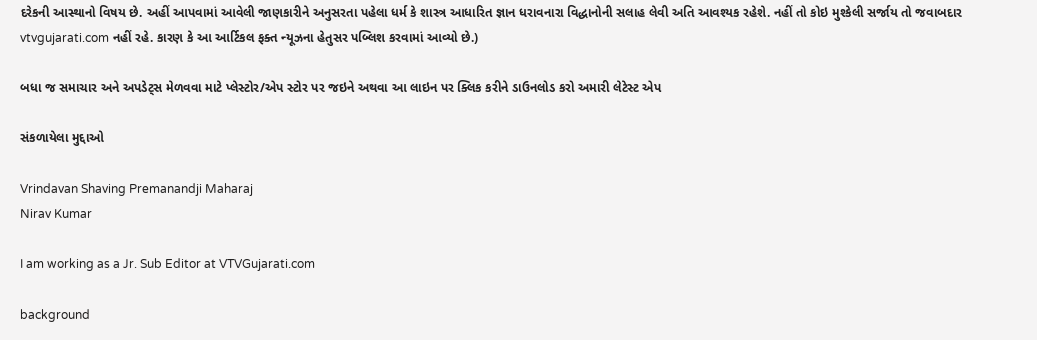દરેકની આસ્થાનો વિષય છે. અહીં આપવામાં આવેલી જાણકારીને અનુસરતા પહેલા ધર્મ કે શાસ્ત્ર આધારિત જ્ઞાન ધરાવનારા વિદ્ધાનોની સલાહ લેવી અતિ આવશ્યક રહેશે. નહીં તો કોઇ મુશ્કેલી સર્જાય તો જવાબદાર vtvgujarati.com નહીં રહે. કારણ કે આ આર્ટિકલ ફક્ત ન્યૂઝના હેતુસર પબ્લિશ કરવામાં આવ્યો છે.)

બધા જ સમાચાર અને અપડેટ્સ મેળવવા માટે પ્લેસ્ટોર/એપ સ્ટોર પર જઇને અથવા આ લાઇન પર ક્લિક કરીને ડાઉનલોડ કરો અમારી લેટેસ્ટ એપ

સંકળાયેલા મુદ્દાઓ

Vrindavan Shaving Premanandji Maharaj
Nirav Kumar

I am working as a Jr. Sub Editor at VTVGujarati.com

background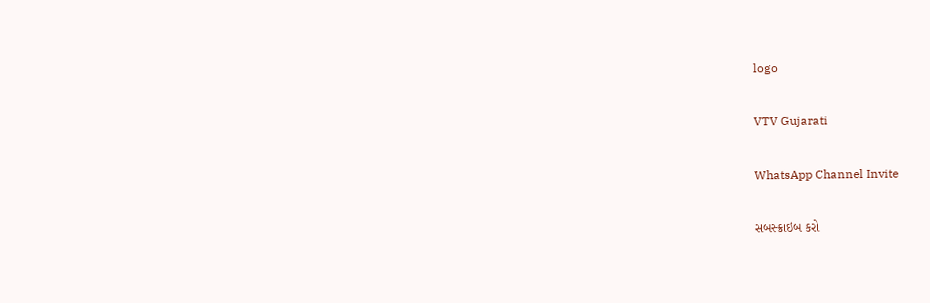logo

VTV Gujarati

WhatsApp Channel Invite

સબસ્ક્રાઇબ કરો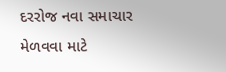દરરોજ નવા સમાચાર મેળવવા માટે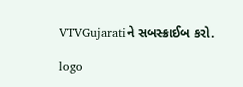VTVGujaratiને સબસ્ક્રાઈબ કરો.

logo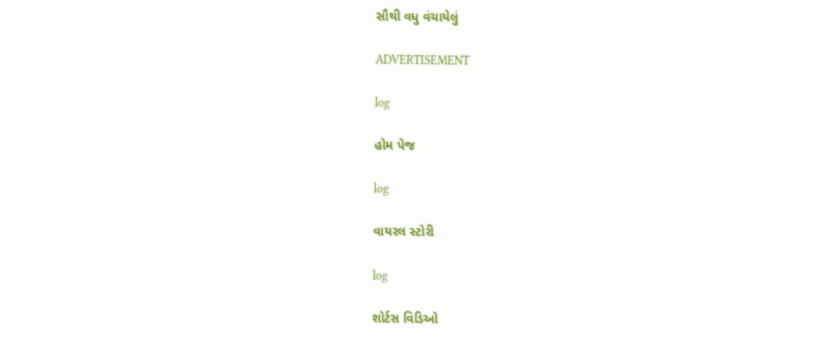સૌથી વધુ વંચાયેલું

ADVERTISEMENT

log

હોમ પેજ

log

વાયરલ સ્ટોરી

log

શોર્ટસ વિડિઓ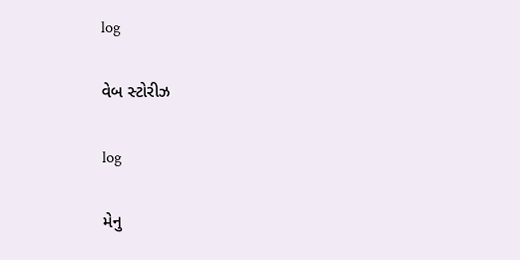log

વેબ સ્ટોરીઝ

log

મેનુ